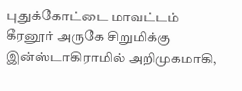புதுக்கோட்டை மாவட்டம் கீரனூர் அருகே சிறுமிக்கு இன்ஸ்டாகிராமில் அறிமுகமாகி,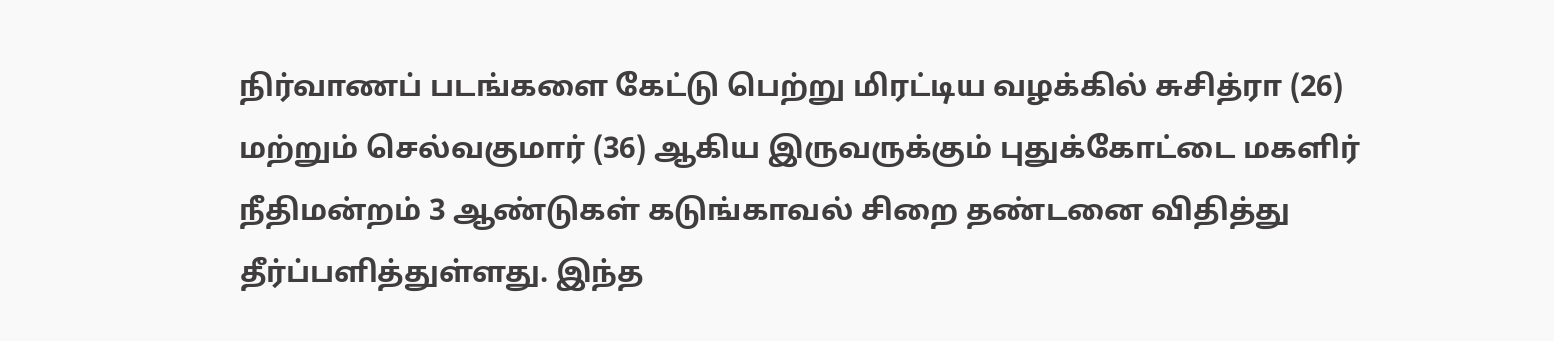நிர்வாணப் படங்களை கேட்டு பெற்று மிரட்டிய வழக்கில் சுசித்ரா (26) மற்றும் செல்வகுமார் (36) ஆகிய இருவருக்கும் புதுக்கோட்டை மகளிர் நீதிமன்றம் 3 ஆண்டுகள் கடுங்காவல் சிறை தண்டனை விதித்து தீர்ப்பளித்துள்ளது. இந்த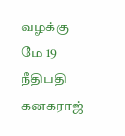வழக்கு மே 19 நீதிபதி கனகராஜ்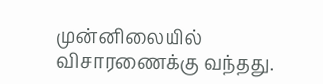முன்னிலையில் விசாரணைக்கு வந்தது.